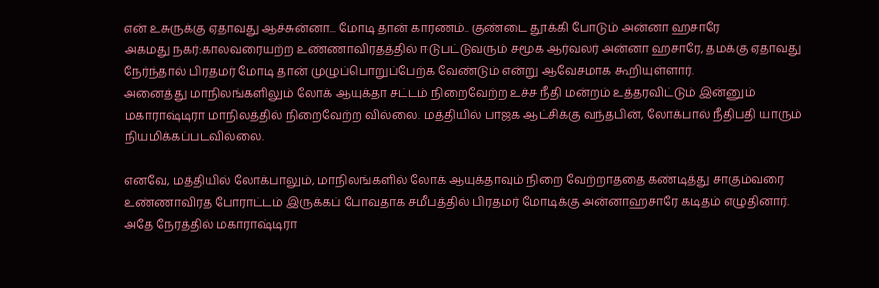என் உசுருக்கு ஏதாவது ஆச்சுன்னா... மோடி தான் காரணம்.. குண்டை தூக்கி போடும் அன்னா ஹசாரே
அகமது நகர்:காலவரையற்ற உண்ணாவிரதத்தில் ஈடுபட்டுவரும் சமூக ஆர்வலர் அன்னா ஹசாரே, தமக்கு ஏதாவது நேர்ந்தால் பிரதமர் மோடி தான் முழுப்பொறுப்பேற்க வேண்டும் என்று ஆவேசமாக கூறியுள்ளார்.
அனைத்து மாநிலங்களிலும் லோக் ஆயுக்தா சட்டம் நிறைவேற்ற உச்ச நீதி மன்றம் உத்தரவிட்டும் இன்னும் மகாராஷ்டிரா மாநிலத்தில் நிறைவேற்ற வில்லை. மத்தியில் பாஜக ஆட்சிக்கு வந்தபின், லோக்பால் நீதிபதி யாரும் நியமிக்கப்படவில்லை.

எனவே, மத்தியில் லோக்பாலும், மாநிலங்களில் லோக் ஆயுக்தாவும் நிறை வேற்றாததை கண்டித்து சாகும்வரை உண்ணாவிரத போராட்டம் இருக்கப் போவதாக சமீபத்தில் பிரதமர் மோடிக்கு அன்னாஹசாரே கடிதம் எழுதினார். அதே நேரத்தில் மகாராஷ்டிரா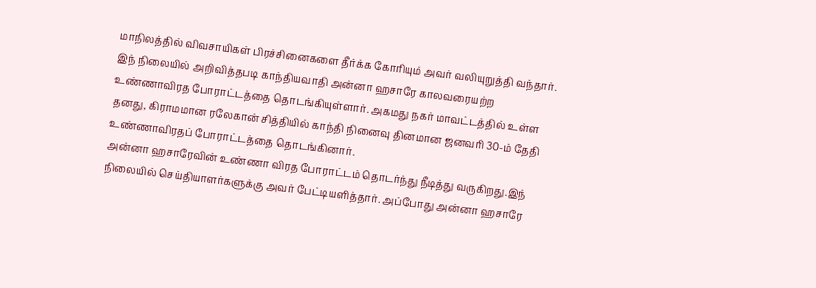மாநிலத்தில் விவசாயிகள் பிரச்சினைகளை தீர்க்க கோரியும் அவர் வலியுறுத்தி வந்தார்.
இந் நிலையில் அறிவித்தபடி காந்தியவாதி அன்னா ஹசாரே காலவரையற்ற உண்ணாவிரத போராட்டத்தை தொடங்கியுள்ளார். அகமது நகர் மாவட்டத்தில் உள்ள தனது, கிராமமான ரலேகான் சித்தியில் காந்தி நினைவு தினமான ஜனவரி 30-ம் தேதி உண்ணாவிரதப் போராட்டத்தை தொடங்கினார்.
அன்னா ஹசாரேவின் உண்ணா விரத போராட்டம் தொடர்ந்து நீடித்து வருகிறது.இந் நிலையில் செய்தியாளர்களுக்கு அவர் பேட்டியளித்தார். அப்போது அன்னா ஹசாரே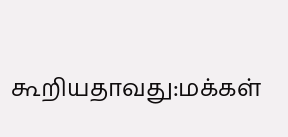கூறியதாவது:மக்கள்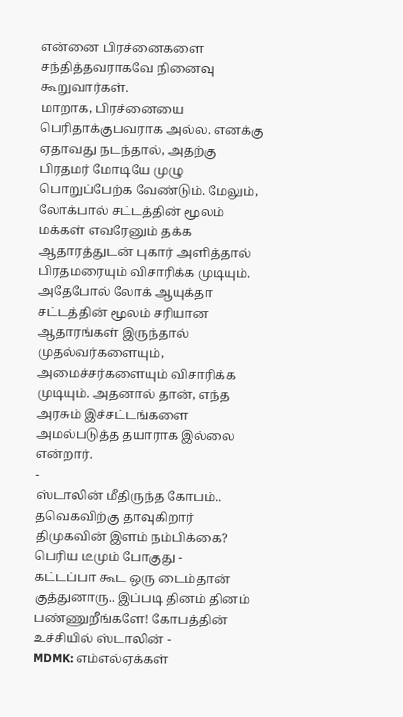என்னை பிரச்னைகளை சந்தித்தவராகவே நினைவு கூறுவார்கள்.
மாறாக, பிரச்னையை பெரிதாக்குபவராக அல்ல. எனக்கு ஏதாவது நடந்தால், அதற்கு பிரதமர் மோடியே முழு பொறுப்பேற்க வேண்டும். மேலும், லோக்பால் சட்டத்தின் மூலம் மக்கள் எவரேனும் தக்க ஆதாரத்துடன் புகார் அளித்தால் பிரதமரையும் விசாரிக்க முடியும்.
அதேபோல் லோக் ஆயுக்தா சட்டத்தின் மூலம் சரியான ஆதாரங்கள் இருந்தால் முதல்வர்களையும், அமைச்சர்களையும் விசாரிக்க முடியும். அதனால் தான், எந்த அரசும் இச்சட்டங்களை அமல்படுத்த தயாராக இல்லை என்றார்.
-
ஸ்டாலின் மீதிருந்த கோபம்.. தவெகவிற்கு தாவுகிறார் திமுகவின் இளம் நம்பிக்கை? பெரிய டீமும் போகுது -
கட்டப்பா கூட ஒரு டைம்தான் குத்துனாரு.. இப்படி தினம் தினம் பண்ணுறீங்களே! கோபத்தின் உச்சியில் ஸ்டாலின் -
MDMK: எம்எல்ஏக்கள்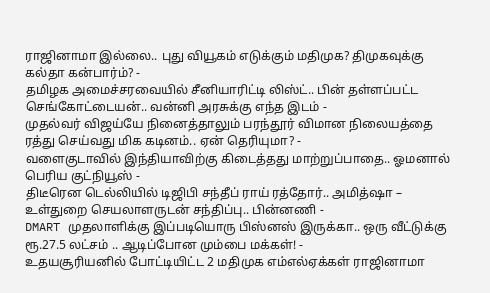ராஜினாமா இல்லை.. புது வியூகம் எடுக்கும் மதிமுக? திமுகவுக்கு கல்தா கன்பார்ம்? -
தமிழக அமைச்சரவையில் சீனியாரிட்டி லிஸ்ட்.. பின் தள்ளப்பட்ட செங்கோட்டையன்.. வன்னி அரசுக்கு எந்த இடம் -
முதல்வர் விஜய்யே நினைத்தாலும் பரந்தூர் விமான நிலையத்தை ரத்து செய்வது மிக கடினம்.. ஏன் தெரியுமா? -
வளைகுடாவில் இந்தியாவிற்கு கிடைத்தது மாற்றுப்பாதை.. ஓமனால் பெரிய குட்நியூஸ் -
திடீரென டெல்லியில் டிஜிபி சந்தீப் ராய் ரத்தோர்.. அமித்ஷா – உள்துறை செயலாளருடன் சந்திப்பு.. பின்னணி -
DMART முதலாளிக்கு இப்படியொரு பிஸ்னஸ் இருக்கா.. ஒரு வீட்டுக்கு ரூ.27.5 லட்சம் .. ஆடிப்போன மும்பை மக்கள்! -
உதயசூரியனில் போட்டியிட்ட 2 மதிமுக எம்எல்ஏக்கள் ராஜினாமா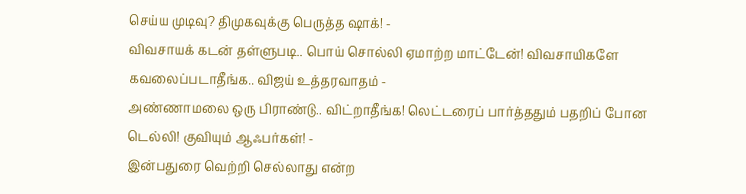செய்ய முடிவு? திமுகவுக்கு பெருத்த ஷாக்! -
விவசாயக் கடன் தள்ளுபடி.. பொய் சொல்லி ஏமாற்ற மாட்டேன்! விவசாயிகளே கவலைப்படாதீங்க.. விஜய் உத்தரவாதம் -
அண்ணாமலை ஒரு பிராண்டு.. விட்றாதீங்க! லெட்டரைப் பார்த்ததும் பதறிப் போன டெல்லி! குவியும் ஆஃபர்கள்! -
இன்பதுரை வெற்றி செல்லாது என்ற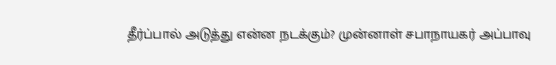தீர்ப்பால் அடுத்து என்ன நடக்கும்? முன்னாள் சபாநாயகர் அப்பாவு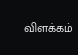விளக்கம்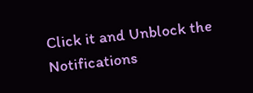Click it and Unblock the Notifications